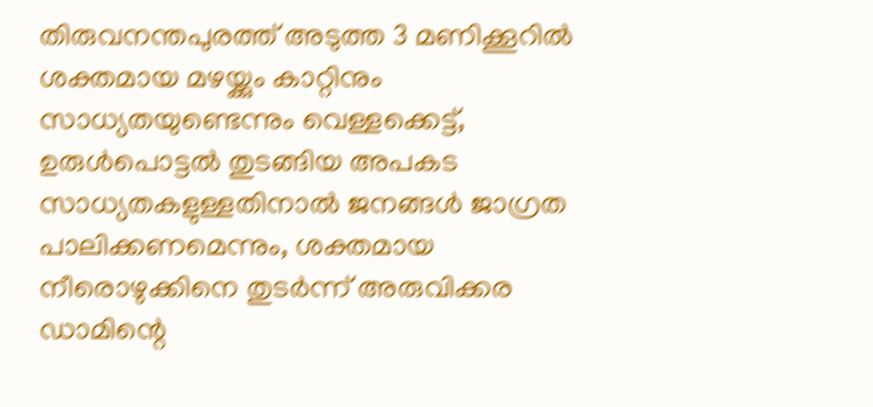തിരുവനന്തപുരത്ത് അടുത്ത 3 മണിക്കൂറിൽ ശക്തമായ മഴയ്ക്കും കാറ്റിനും സാധ്യതയുണ്ടെന്നും വെള്ളക്കെട്ട്, ഉരുൾപൊട്ടൽ തുടങ്ങിയ അപകട സാധ്യതകളുള്ളതിനാൽ ജനങ്ങൾ ജാഗ്രത പാലിക്കണമെന്നും, ശക്തമായ നീരൊഴുക്കിനെ തുടർന്ന് അരുവിക്കര ഡാമിന്റെ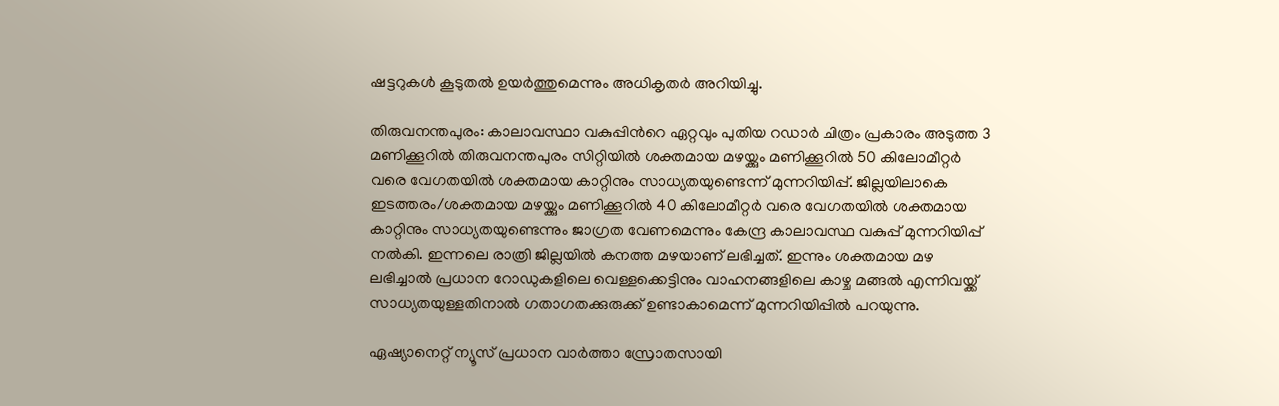ഷട്ടറുകൾ കൂടുതൽ ഉയർത്തുമെന്നും അധികൃതർ അറിയിച്ചു.

തിരുവനന്തപുരം: കാലാവസ്ഥാ വകുപ്പിന്‍റെ ഏറ്റവും പുതിയ റഡാർ ചിത്രം പ്രകാരം അടുത്ത 3 മണിക്കൂറിൽ തിരുവനന്തപുരം സിറ്റിയിൽ ശക്തമായ മഴയ്ക്കും മണിക്കൂറിൽ 50 കിലോമീറ്റർ വരെ വേഗതയിൽ ശക്തമായ കാറ്റിനും സാധ്യതയുണ്ടെന്ന് മുന്നറിയിപ്പ്. ജില്ലയിലാകെ ഇടത്തരം/ശക്തമായ മഴയ്ക്കും മണിക്കൂറിൽ 40 കിലോമീറ്റർ വരെ വേഗതയിൽ ശക്തമായ കാറ്റിനും സാധ്യതയുണ്ടെന്നും ജാഗ്രത വേണമെന്നും കേന്ദ്ര കാലാവസ്ഥ വകുപ്പ് മുന്നറിയിപ്പ് നൽകി. ഇന്നലെ രാത്രി ജില്ലയിൽ കനത്ത മഴയാണ് ലഭിച്ചത്. ഇന്നും ശക്തമായ മഴ ലഭിച്ചാൽ പ്രധാന റോഡുകളിലെ വെള്ളക്കെട്ടിനും വാഹനങ്ങളിലെ കാഴ്ച മങ്ങൽ എന്നിവയ്ക്ക് സാധ്യതയുള്ളതിനാൽ ഗതാഗതക്കുരുക്ക് ഉണ്ടാകാമെന്ന് മുന്നറിയിപ്പിൽ പറയുന്നു.

ഏഷ്യാനെറ്റ് ന്യൂസ് പ്രധാന വാർത്താ സ്രോതസായി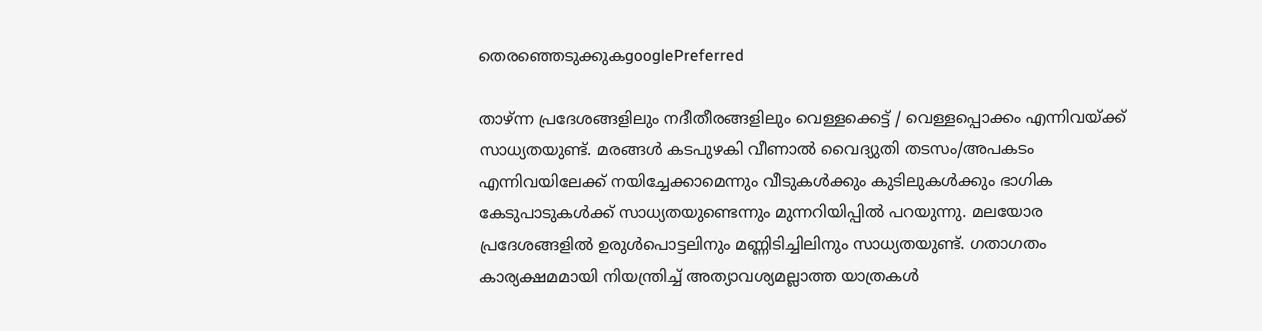തെരഞ്ഞെടുക്കുകgooglePreferred

താഴ്ന്ന പ്രദേശങ്ങളിലും നദീതീരങ്ങളിലും വെള്ളക്കെട്ട് / വെള്ളപ്പൊക്കം എന്നിവയ്ക്ക് സാധ്യതയുണ്ട്. മരങ്ങൾ കടപുഴകി വീണാൽ വൈദ്യുതി തടസം/അപകടം എന്നിവയിലേക്ക് നയിച്ചേക്കാമെന്നും വീടുകൾക്കും കുടിലുകൾക്കും ഭാഗിക കേടുപാടുകൾക്ക് സാധ്യതയുണ്ടെന്നും മുന്നറിയിപ്പിൽ പറയുന്നു. മലയോര പ്രദേശങ്ങളിൽ ഉരുൾപൊട്ടലിനും മണ്ണിടിച്ചിലിനും സാധ്യതയുണ്ട്. ഗതാഗതം കാര്യക്ഷമമായി നിയന്ത്രിച്ച് അത്യാവശ്യമല്ലാത്ത യാത്രകൾ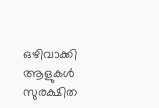ഒഴിവാക്കി ആളുകൾ സുരക്ഷിത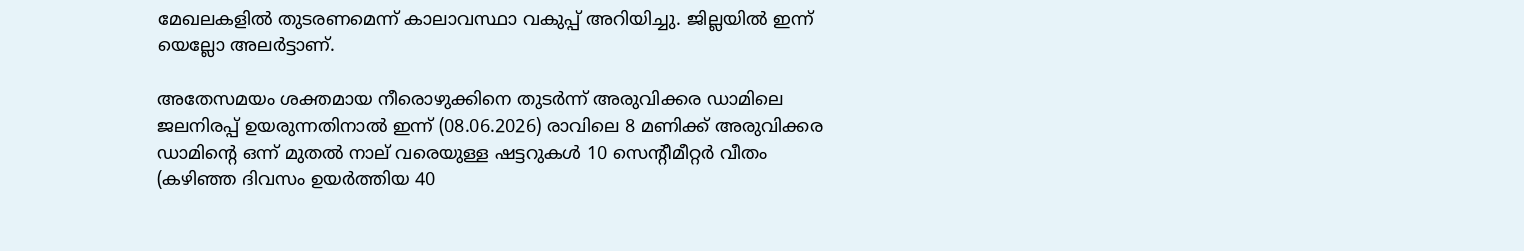മേഖലകളിൽ തുടരണമെന്ന് കാലാവസ്ഥാ വകുപ്പ് അറിയിച്ചു. ജില്ലയിൽ ഇന്ന് യെല്ലോ അലർട്ടാണ്.

അതേസമയം ശക്തമായ നീരൊഴുക്കിനെ തുടർന്ന് അരുവിക്കര ഡാമിലെ ജലനിരപ്പ് ഉയരുന്നതിനാൽ ഇന്ന് (08.06.2026) രാവിലെ 8 മണിക്ക് അരുവിക്കര ഡാമിന്റെ ഒന്ന് മുതൽ നാല് വരെയുള്ള ഷട്ടറുകൾ 10 സെന്റീമീറ്റർ വീതം (കഴിഞ്ഞ ദിവസം ഉയർത്തിയ 40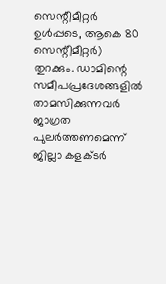സെന്റീമീറ്റർ ഉൾപ്പടെ, ആകെ 80 സെന്റീമീറ്റർ) തുറക്കും. ഡാമിന്റെ സമീപപ്രദേശങ്ങളിൽ താമസിക്കുന്നവർ ജാഗ്രത പുലർത്തണമെന്ന് ജില്ലാ കളക്ടർ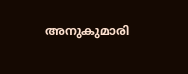അനുകുമാരി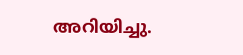അറിയിച്ചു.